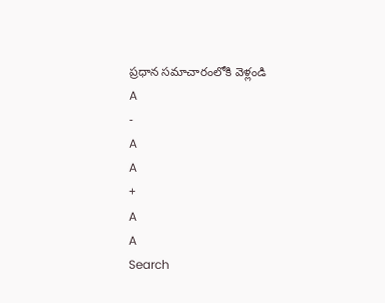ప్రధాన సమాచారంలోకి వెళ్లండి
A
-
A
A
+
A
A
Search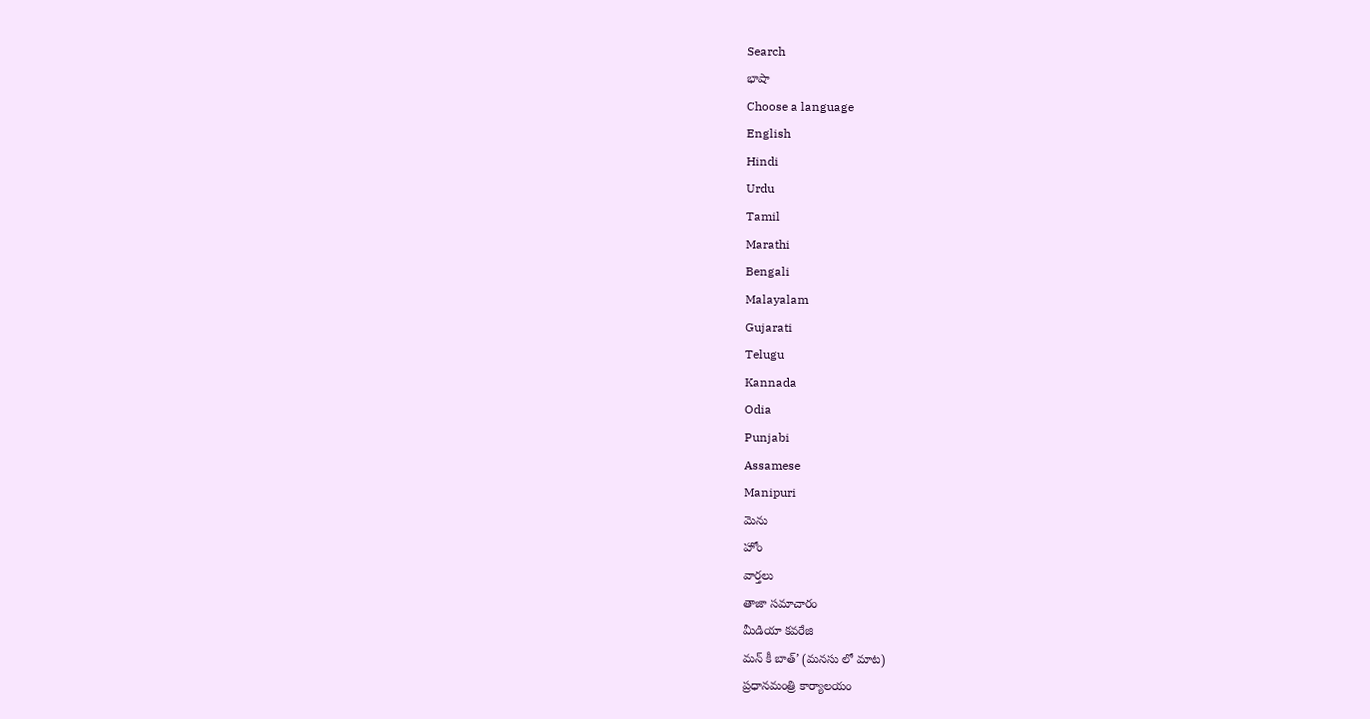Search
భాషా
Choose a language
English
Hindi
Urdu
Tamil
Marathi
Bengali
Malayalam
Gujarati
Telugu
Kannada
Odia
Punjabi
Assamese
Manipuri
మెను
హోం
వార్తలు
తాజా సమాచారం
మీడియా కవరేజి
మన్ కీ బాత్’ (మనసు లో మాట)
ప్రధానమంత్రి కార్యాలయం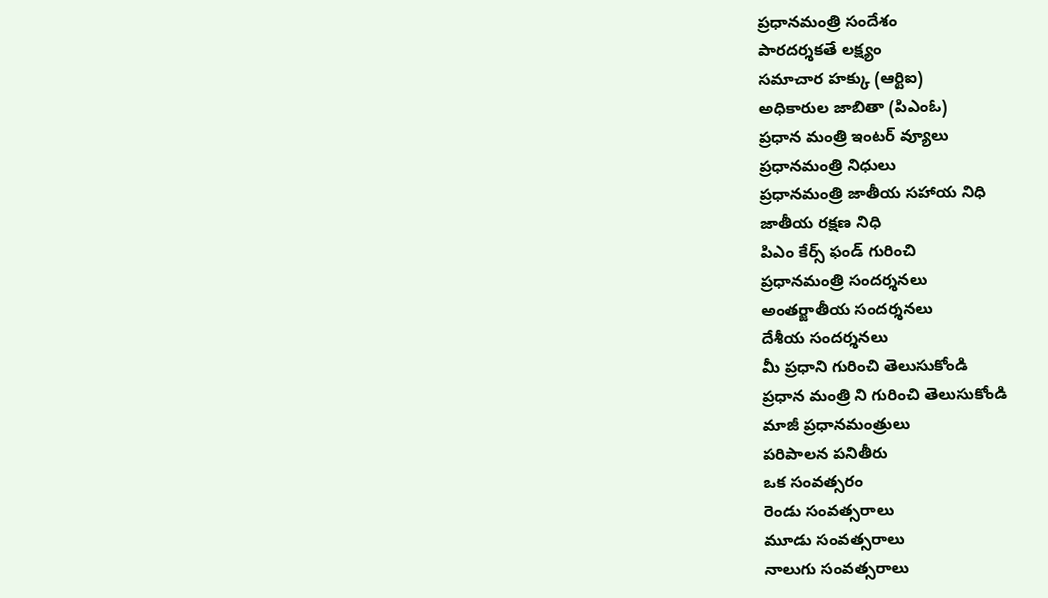ప్రధానమంత్రి సందేశం
పారదర్శకతే లక్ష్యం
సమాచార హక్కు (ఆర్టిఐ)
అధికారుల జాబితా (పిఎంఓ)
ప్రధాన మంత్రి ఇంటర్ వ్యూలు
ప్రధానమంత్రి నిధులు
ప్రధానమంత్రి జాతీయ సహాయ నిధి
జాతీయ రక్షణ నిధి
పిఎం కేర్స్ ఫండ్ గురించి
ప్రధానమంత్రి సందర్శనలు
అంతర్జాతీయ సందర్శనలు
దేశీయ సందర్శనలు
మీ ప్రధాని గురించి తెలుసుకోండి
ప్రధాన మంత్రి ని గురించి తెలుసుకోండి
మాజీ ప్రధానమంత్రులు
పరిపాలన పనితీరు
ఒక సంవత్సరం
రెండు సంవత్సరాలు
మూడు సంవత్సరాలు
నాలుగు సంవత్సరాలు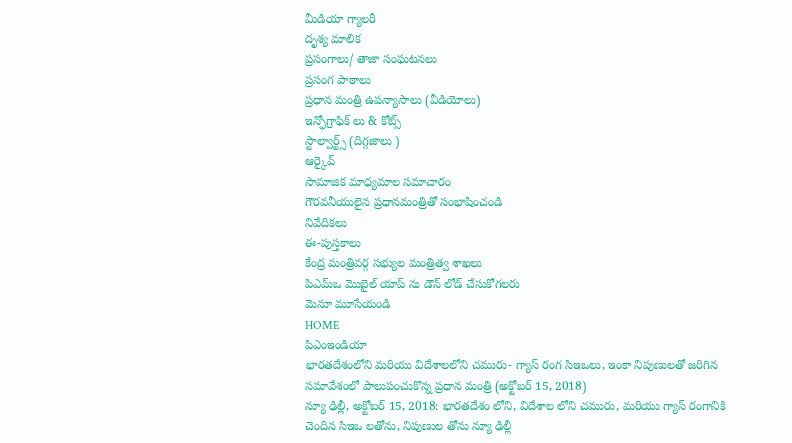మీడియా గ్యాలరీ
దృశ్య మాలిక
ప్రసంగాలు/ తాజా సంఘటనలు
ప్రసంగ పాఠాలు
ప్రధాన మంత్రి ఉపన్యాసాలు (వీడియోలు)
ఇన్ఫోగ్రాఫిక్ లు & కోట్స్
స్టాల్వార్ట్స్ (దిగ్గజాలు )
ఆర్కైవ్
సామాజిక మాధ్యమాల సమాచారం
గౌరవనీయులైన ప్రధానమంత్రితో సంభాషించండి
నివేదికలు
ఈ-పుస్తకాలు
కేంద్ర మంత్రివర్గ సభ్యుల మంత్రిత్వ శాఖలు
పిఎమ్ఒ మొబైల్ యాప్ ను డౌన్ లోడ్ చేసుకోగలరు
మెనూ మూసేయండి
HOME
పిఎంఇండియా
భారతదేశంలోని మరియు విదేశాలలోని చమురు- గ్యాస్ రంగ సిఇఒలు, ఇంకా నిపుణులతో జరిగిన సమావేశంలో పాలుపంచుకొన్న ప్రధాన మంత్రి (అక్టోబర్ 15, 2018)
న్యూ ఢిల్లీ, అక్టోబర్ 15, 2018: భారతదేశం లోని, విదేశాల లోని చమురు, మరియు గ్యాస్ రంగానికి చెందిన సిఇఒ లతోను, నిపుణుల తోను న్యూ ఢిల్లీ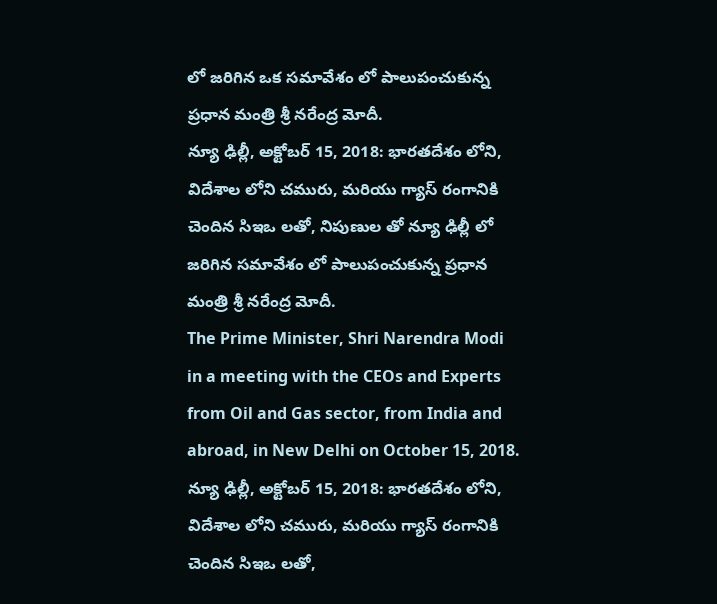లో జరిగిన ఒక సమావేశం లో పాలుపంచుకున్న ప్రధాన మంత్రి శ్రీ నరేంద్ర మోదీ.
న్యూ ఢిల్లీ, అక్టోబర్ 15, 2018: భారతదేశం లోని, విదేశాల లోని చమురు, మరియు గ్యాస్ రంగానికి చెందిన సిఇఒ లతో, నిపుణుల తో న్యూ ఢిల్లీ లో జరిగిన సమావేశం లో పాలుపంచుకున్న ప్రధాన మంత్రి శ్రీ నరేంద్ర మోదీ.
The Prime Minister, Shri Narendra Modi in a meeting with the CEOs and Experts from Oil and Gas sector, from India and abroad, in New Delhi on October 15, 2018.
న్యూ ఢిల్లీ, అక్టోబర్ 15, 2018: భారతదేశం లోని, విదేశాల లోని చమురు, మరియు గ్యాస్ రంగానికి చెందిన సిఇఒ లతో,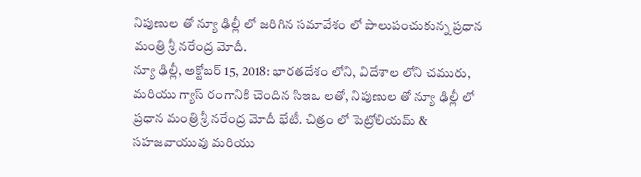నిపుణుల తో న్యూ ఢిల్లీ లో జరిగిన సమావేశం లో పాలుపంచుకున్న ప్రధాన మంత్రి శ్రీ నరేంద్ర మోదీ.
న్యూ ఢిల్లీ, అక్టోబర్ 15, 2018: భారతదేశం లోని, విదేశాల లోని చమురు, మరియు గ్యాస్ రంగానికి చెందిన సిఇఒ లతో, నిపుణుల తో న్యూ ఢిల్లీ లో ప్రధాన మంత్రి శ్రీ నరేంద్ర మోదీ భేటీ. చిత్రం లో పెట్రోలియమ్ & సహజవాయువు మరియు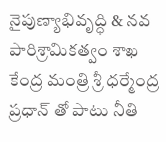నైపుణ్యాభివృద్ధి & నవ పారిశ్రామికత్వం శాఖ కేంద్ర మంత్రి శ్రీ ధర్మేంద్ర ప్రధాన్ తో పాటు నీతి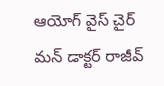ఆయోగ్ వైస్ చైర్ మన్ డాక్టర్ రాజీవ్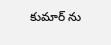కుమార్ ను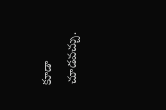కూడా చూడవచ్చు.